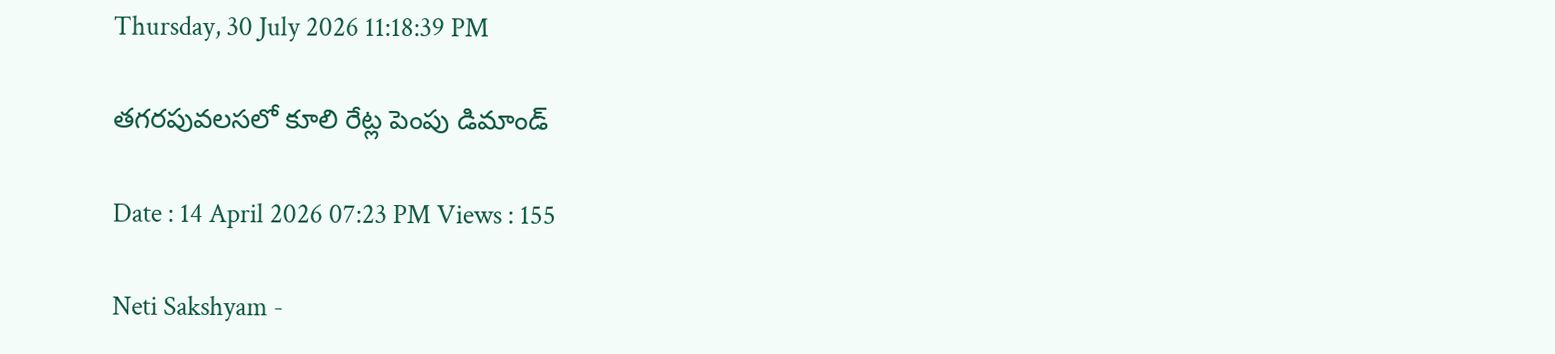Thursday, 30 July 2026 11:18:39 PM

తగరపువలసలో కూలి రేట్ల పెంపు డిమాండ్

Date : 14 April 2026 07:23 PM Views : 155

Neti Sakshyam -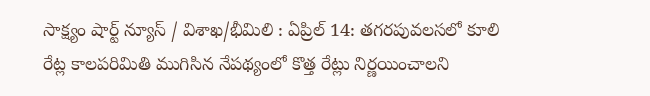సాక్ష్యం షార్ట్ న్యూస్ / విశాఖ/భీమిలి : ఏప్రిల్ 14: తగరపువలసలో కూలి రేట్ల కాలపరిమితి ముగిసిన నేపథ్యంలో కొత్త రేట్లు నిర్ణయించాలని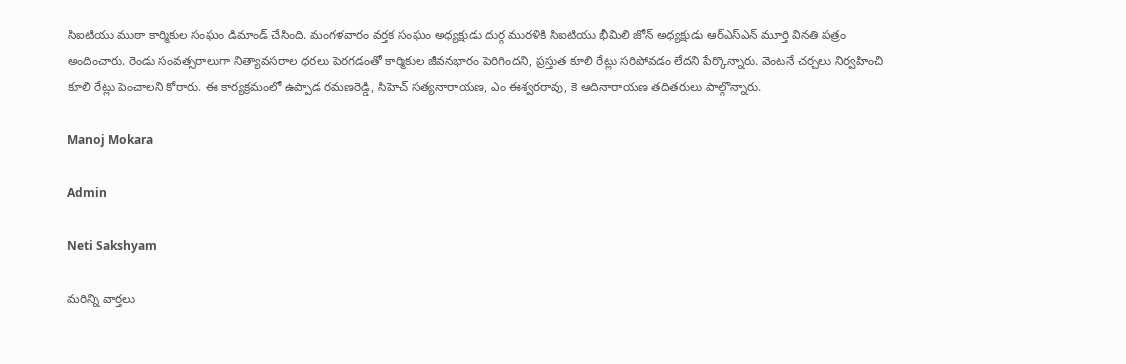సిఐటియు ముఠా కార్మికుల సంఘం డిమాండ్ చేసింది. మంగళవారం వర్తక సంఘం అధ్యక్షుడు దుర్గ మురళికి సిఐటియు భీమిలి జోన్ అధ్యక్షుడు ఆర్ఎస్ఎన్ మూర్తి వినతి పత్రం అందించారు. రెండు సంవత్సరాలుగా నిత్యావసరాల ధరలు పెరగడంతో కార్మికుల జీవనభారం పెరిగిందని, ప్రస్తుత కూలి రేట్లు సరిపోవడం లేదని పేర్కొన్నారు. వెంటనే చర్చలు నిర్వహించి కూలి రేట్లు పెంచాలని కోరారు. ఈ కార్యక్రమంలో ఉప్పాడ రమణరెడ్డి, సిహెచ్ సత్యనారాయణ, ఎం ఈశ్వరరావు, కె ఆదినారాయణ తదితరులు పాల్గొన్నారు.

Manoj Mokara

Admin

Neti Sakshyam

మరిన్ని వార్తలు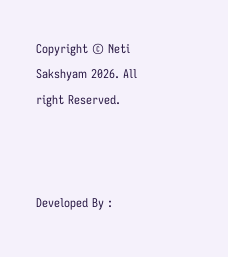Copyright © Neti Sakshyam 2026. All right Reserved.



Developed By :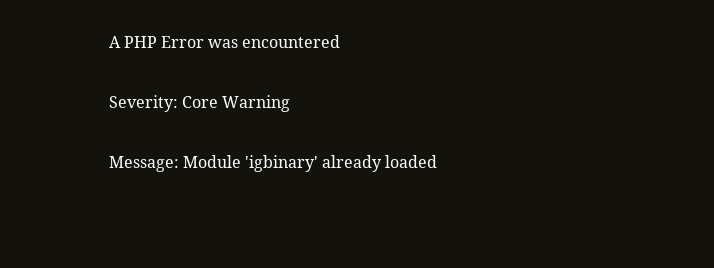A PHP Error was encountered

Severity: Core Warning

Message: Module 'igbinary' already loaded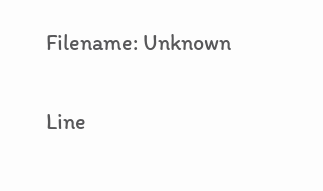Filename: Unknown

Line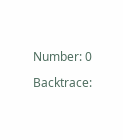Number: 0

Backtrace: